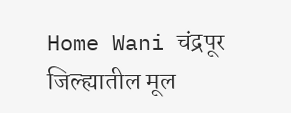Home Wani चंद्रपूर जिल्ह्यातील मूल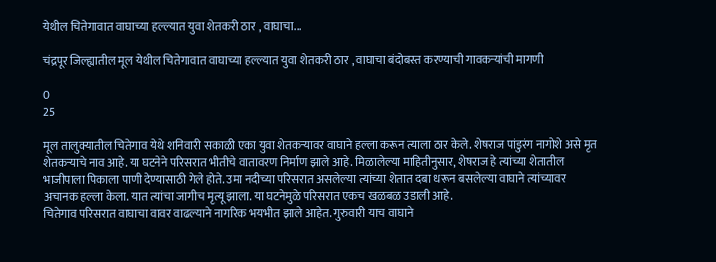येथील चितेगावात वाघाच्या हल्ल्यात युवा शेतकरी ठार , वाघाचा...

चंद्रपूर जिल्ह्यातील मूल येथील चितेगावात वाघाच्या हल्ल्यात युवा शेतकरी ठार , वाघाचा बंदोबस्त करण्याची गावकऱ्यांची मागणी

0
25

मूल तालुक्यातील चितेगाव येथे शनिवारी सकाळी एका युवा शेतकऱ्यावर वाघाने हल्ला करून त्याला ठार केले. शेषराज पांडुरंग नागोशे असे मृत शेतकऱ्याचे नाव आहे. या घटनेने परिसरात भीतीचे वातावरण निर्माण झाले आहे. मिळालेल्या माहितीनुसार, शेषराज हे त्यांच्या शेतातील भाजीपाला पिकाला पाणी देण्यासाठी गेले होते. उमा नदीच्या परिसरात असलेल्या त्यांच्या शेतात दबा धरून बसलेल्या वाघाने त्यांच्यावर अचानक हल्ला केला. यात त्यांचा जागीच मृत्यू झाला. या घटनेमुळे परिसरात एकच खळबळ उडाली आहे.
चितेगाव परिसरात वाघाचा वावर वाढल्याने नागरिक भयभीत झाले आहेत. गुरुवारी याच वाघाने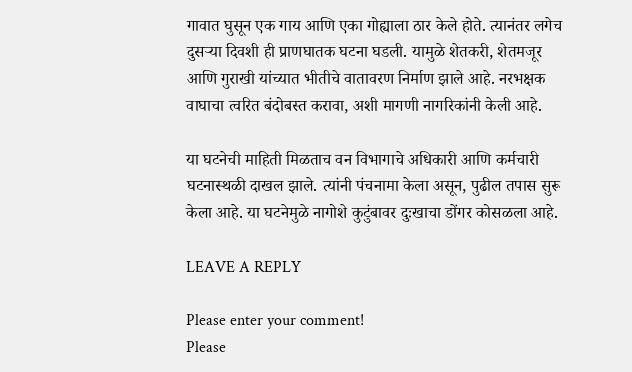गावात घुसून एक गाय आणि एका गोह्याला ठार केले होते. त्यानंतर लगेच दुसऱ्या दिवशी ही प्राणघातक घटना घडली. यामुळे शेतकरी, शेतमजूर आणि गुराखी यांच्यात भीतीचे वातावरण निर्माण झाले आहे. नरभक्षक वाघाचा त्वरित बंदोबस्त करावा, अशी मागणी नागरिकांनी केली आहे.

या घटनेची माहिती मिळताच वन विभागाचे अधिकारी आणि कर्मचारी घटनास्थळी दाखल झाले. त्यांनी पंचनामा केला असून, पुढील तपास सुरू केला आहे. या घटनेमुळे नागोशे कुटुंबावर दुःखाचा डोंगर कोसळला आहे.

LEAVE A REPLY

Please enter your comment!
Please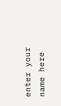enter your name here